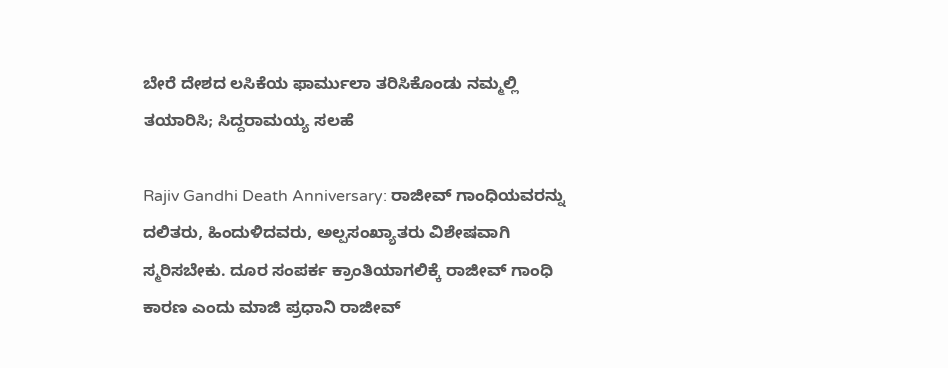ಬೇರೆ ದೇಶದ ಲಸಿಕೆಯ ಫಾರ್ಮುಲಾ ತರಿಸಿಕೊಂಡು ನಮ್ಮಲ್ಲಿ ತಯಾರಿಸಿ; ಸಿದ್ದರಾಮಯ್ಯ ಸಲಹೆ

Rajiv Gandhi Death Anniversary: ರಾಜೀವ್ ಗಾಂಧಿಯವರನ್ನು ದಲಿತರು, ಹಿಂದುಳಿದವರು, ಅಲ್ಪಸಂಖ್ಯಾತರು ವಿಶೇಷವಾಗಿ ಸ್ಮರಿಸಬೇಕು. ದೂರ ಸಂಪರ್ಕ ಕ್ರಾಂತಿಯಾಗಲಿಕ್ಕೆ ರಾಜೀವ್ ಗಾಂಧಿ ಕಾರಣ ಎಂದು ಮಾಜಿ ಪ್ರಧಾನಿ ರಾಜೀವ್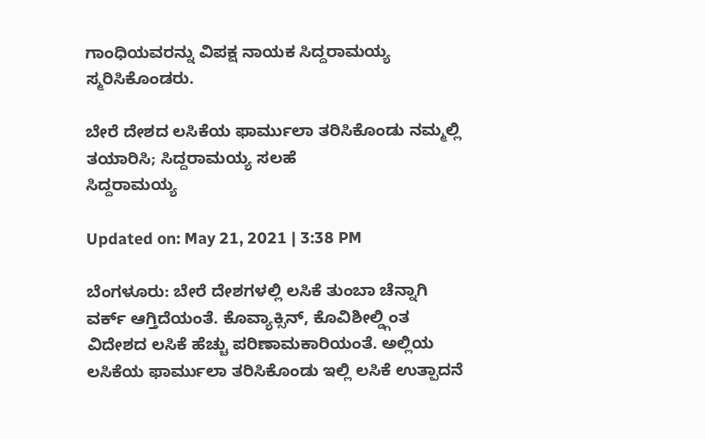ಗಾಂಧಿಯವರನ್ನು ವಿಪಕ್ಷ ನಾಯಕ ಸಿದ್ದರಾಮಯ್ಯ ಸ್ಮರಿಸಿಕೊಂಡರು.

ಬೇರೆ ದೇಶದ ಲಸಿಕೆಯ ಫಾರ್ಮುಲಾ ತರಿಸಿಕೊಂಡು ನಮ್ಮಲ್ಲಿ ತಯಾರಿಸಿ; ಸಿದ್ದರಾಮಯ್ಯ ಸಲಹೆ
ಸಿದ್ದರಾಮಯ್ಯ

Updated on: May 21, 2021 | 3:38 PM

ಬೆಂಗಳೂರು: ಬೇರೆ ದೇಶಗಳಲ್ಲಿ ಲಸಿಕೆ ತುಂಬಾ ಚೆನ್ನಾಗಿ ವರ್ಕ್ ಆಗ್ತಿದೆಯಂತೆ. ಕೊವ್ಯಾಕ್ಸಿನ್, ಕೊವಿಶೀಲ್ಡ್ಗಿಂತ ವಿದೇಶದ ಲಸಿಕೆ ಹೆಚ್ಚು ಪರಿಣಾಮಕಾರಿಯಂತೆ. ಅಲ್ಲಿಯ ಲಸಿಕೆಯ ಫಾರ್ಮುಲಾ ತರಿಸಿಕೊಂಡು ಇಲ್ಲಿ ಲಸಿಕೆ ಉತ್ಪಾದನೆ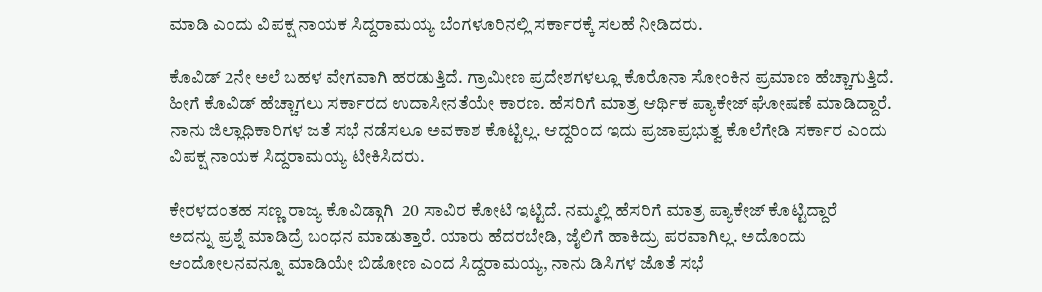ಮಾಡಿ ಎಂದು ವಿಪಕ್ಷ ನಾಯಕ ಸಿದ್ದರಾಮಯ್ಯ ಬೆಂಗಳೂರಿನಲ್ಲಿ ಸರ್ಕಾರಕ್ಕೆ ಸಲಹೆ ನೀಡಿದರು.

ಕೊವಿಡ್ 2ನೇ ಅಲೆ ಬಹಳ ವೇಗವಾಗಿ ಹರಡುತ್ತಿದೆ. ಗ್ರಾಮೀಣ ಪ್ರದೇಶಗಳಲ್ಲೂ ಕೊರೊನಾ ಸೋಂಕಿನ ಪ್ರಮಾಣ ಹೆಚ್ಚಾಗುತ್ತಿದೆ. ಹೀಗೆ ಕೊವಿಡ್ ಹೆಚ್ಚಾಗಲು ಸರ್ಕಾರದ ಉದಾಸೀನತೆಯೇ ಕಾರಣ. ಹೆಸರಿಗೆ ಮಾತ್ರ ಆರ್ಥಿಕ ಪ್ಯಾಕೇಜ್ ಘೋಷಣೆ ಮಾಡಿದ್ದಾರೆ. ನಾನು ಜಿಲ್ಲಾಧಿಕಾರಿಗಳ ಜತೆ ಸಭೆ ನಡೆಸಲೂ ಅವಕಾಶ ‌ಕೊಟ್ಟಿಲ್ಲ. ಆದ್ದರಿಂದ ಇದು ಪ್ರಜಾಪ್ರಭುತ್ವ ಕೊಲೆಗೇಡಿ ಸರ್ಕಾರ ಎಂದು ವಿಪಕ್ಷ ನಾಯಕ ಸಿದ್ದರಾಮಯ್ಯ ಟೀಕಿಸಿದರು.

ಕೇರಳದಂತಹ ಸಣ್ಣ ರಾಜ್ಯ‌ ಕೊವಿಡ್ಗಾಗಿ  20 ಸಾವಿರ ಕೋಟಿ ಇಟ್ಟಿದೆ. ನಮ್ಮಲ್ಲಿ ‌ಹೆಸರಿಗೆ ಮಾತ್ರ ಪ್ಯಾಕೇಜ್ ಕೊಟ್ಟಿದ್ದಾರೆ
ಅದನ್ನು ಪ್ರಶ್ನೆ ಮಾಡಿದ್ರೆ ಬಂಧನ ‌ಮಾಡುತ್ತಾರೆ. ಯಾರು ಹೆದರಬೇಡಿ, ಜೈಲಿಗೆ ಹಾಕಿದ್ರು ಪರವಾಗಿಲ್ಲ. ಅದೊಂದು ಆಂದೋಲನವನ್ನೂ ‌ಮಾಡಿಯೇ ಬಿಡೋಣ ಎಂದ ಸಿದ್ದರಾಮಯ್ಯ, ನಾನು ಡಿಸಿಗಳ ಜೊತೆ ಸಭೆ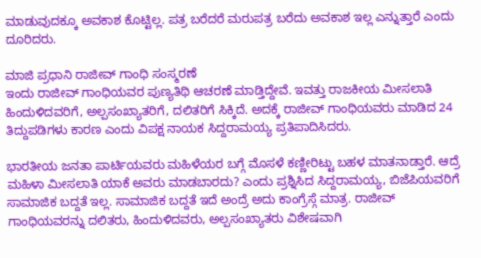ಮಾಡುವುದಕ್ಕೂ ಅವಕಾಶ ‌ಕೊಟ್ಟಿಲ್ಲ. ಪತ್ರ ಬರೆದರೆ ಮರು‌ಪತ್ರ ಬರೆದು ಅವಕಾಶ ಇಲ್ಲ ಎನ್ನುತ್ತಾರೆ ಎಂದು ದೂರಿದರು.

ಮಾಜಿ ಪ್ರಧಾನಿ ರಾಜೀವ್ ಗಾಂಧಿ ಸಂಸ್ಮರಣೆ
ಇಂದು ರಾಜೀವ್ ಗಾಂಧಿಯವರ ಪುಣ್ಯತಿಥಿ ಆಚರಣೆ ಮಾಡ್ತಿದ್ದೇವೆ. ಇವತ್ತು ರಾಜಕೀಯ ಮೀಸಲಾತಿ ಹಿಂದುಳಿದವರಿಗೆ, ಅಲ್ಪಸಂಖ್ಯಾತರಿಗೆ, ದಲಿತರಿಗೆ ಸಿಕ್ಕಿದೆ. ಅದಕ್ಕೆ ರಾಜೀವ್ ಗಾಂಧಿಯವರು ಮಾಡಿದ 24 ತಿದ್ದುಪಡಿಗಳು ಕಾರಣ ಎಂದು ವಿಪಕ್ಷ ನಾಯಕ ಸಿದ್ದರಾಮಯ್ಯ ಪ್ರತಿಪಾದಿಸಿದರು.

ಭಾರತೀಯ ಜನತಾ ಪಾರ್ಟಿಯವರು ಮಹಿಳೆಯರ ಬಗ್ಗೆ ಮೊಸಳೆ ಕಣ್ಣೀರಿಟ್ಟು ಬಹಳ ಮಾತನಾಡ್ತಾರೆ. ಆದ್ರೆ ಮಹಿಳಾ ಮೀಸಲಾತಿ ಯಾಕೆ ಅವರು ಮಾಡಬಾರದು? ಎಂದು ಪ್ರಶ್ನಿಸಿದ ಸಿದ್ದರಾಮಯ್ಯ, ಬಿಜೆಪಿಯವರಿಗೆ ಸಾಮಾಜಿಕ ಬದ್ದತೆ ಇಲ್ಲ. ಸಾಮಾಜಿಕ ಬದ್ದತೆ ಇದೆ ಅಂದ್ರೆ ಅದು ಕಾಂಗ್ರೆಸ್ಗೆ ಮಾತ್ರ. ರಾಜೀವ್ ಗಾಂಧಿಯವರನ್ನು ದಲಿತರು, ಹಿಂದುಳಿದವರು, ಅಲ್ಪಸಂಖ್ಯಾತರು ವಿಶೇಷವಾಗಿ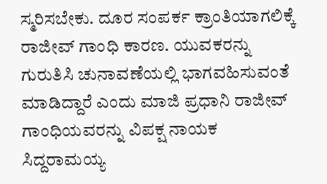ಸ್ಮರಿಸಬೇಕು. ದೂರ ಸಂಪರ್ಕ ಕ್ರಾಂತಿಯಾಗಲಿಕ್ಕೆ ರಾಜೀವ್ ಗಾಂಧಿ ಕಾರಣ. ಯುವಕರನ್ನು ಗುರುತಿಸಿ ಚುನಾವಣೆಯಲ್ಲಿ ಭಾಗವಹಿಸುವಂತೆ ಮಾಡಿದ್ದಾರೆ ಎಂದು ಮಾಜಿ ಪ್ರಧಾನಿ ರಾಜೀವ್ ಗಾಂಧಿಯವರನ್ನು ವಿಪಕ್ಷ ನಾಯಕ ಸಿದ್ದರಾಮಯ್ಯ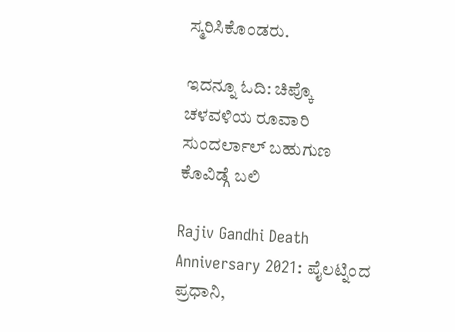ಸ್ಮರಿಸಿಕೊಂಡರು.

ಇದನ್ನೂ ಓದಿ: ಚಿಪ್ಕೊ ಚಳವಳಿಯ ರೂವಾರಿ ಸುಂದರ್ಲಾಲ್ ಬಹುಗುಣ ಕೊವಿಡ್ಗೆ ಬಲಿ

Rajiv Gandhi Death Anniversary 2021: ಪೈಲಟ್ನಿಂದ ಪ್ರಧಾನಿ,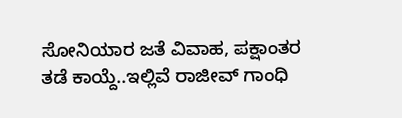ಸೋನಿಯಾರ ಜತೆ ವಿವಾಹ, ಪಕ್ಷಾಂತರ ತಡೆ ಕಾಯ್ದೆ..ಇಲ್ಲಿವೆ ರಾಜೀವ್ ಗಾಂಧಿ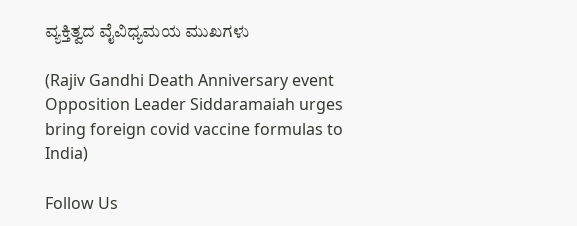ವ್ಯಕ್ತಿತ್ವದ ವೈವಿಧ್ಯಮಯ ಮುಖಗಳು

(Rajiv Gandhi Death Anniversary event Opposition Leader Siddaramaiah urges bring foreign covid vaccine formulas to India)

Follow Us